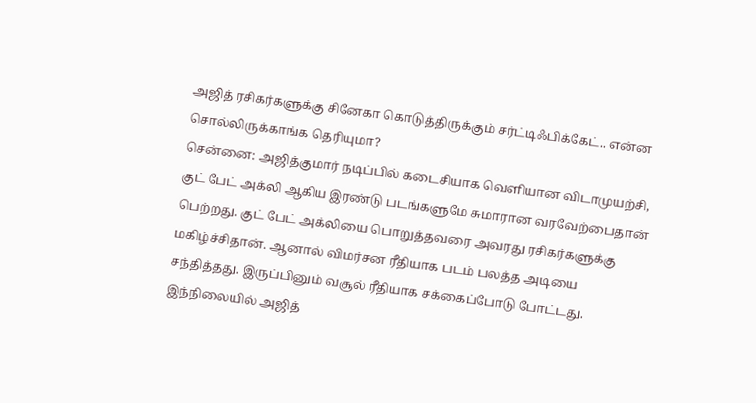அஜித் ரசிகர்களுக்கு சினேகா கொடுத்திருக்கும் சர்ட்டிஃபிக்கேட்.. என்ன சொல்லிருக்காங்க தெரியுமா?
சென்னை: அஜித்குமார் நடிப்பில் கடைசியாக வெளியான விடாமுயற்சி, குட் பேட் அக்லி ஆகிய இரண்டு படங்களுமே சுமாரான வரவேற்பைதான் பெற்றது. குட் பேட் அக்லியை பொறுத்தவரை அவரது ரசிகர்களுக்கு மகிழ்ச்சிதான். ஆனால் விமர்சன ரீதியாக படம் பலத்த அடியை சந்தித்தது. இருப்பினும் வசூல் ரீதியாக சக்கைப்போடு போட்டது. இந்நிலையில் அஜித்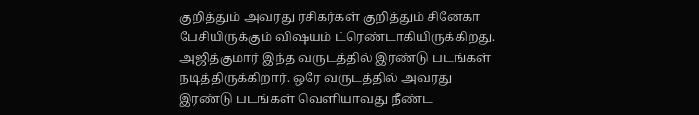குறித்தும் அவரது ரசிகர்கள் குறித்தும் சினேகா பேசியிருக்கும் விஷயம் ட்ரெண்டாகியிருக்கிறது.
அஜித்குமார் இந்த வருடத்தில் இரண்டு படங்கள் நடித்திருக்கிறார். ஒரே வருடத்தில் அவரது இரண்டு படங்கள் வெளியாவது நீண்ட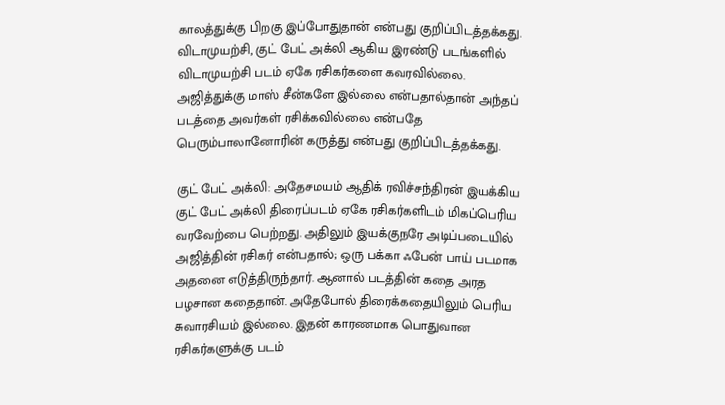காலத்துக்கு பிறகு இப்போதுதான் என்பது குறிப்பிடத்தக்கது. விடாமுயற்சி, குட் பேட் அக்லி ஆகிய இரண்டு படங்களில் விடாமுயற்சி படம் ஏகே ரசிகர்களை கவரவில்லை. அஜித்துக்கு மாஸ் சீன்களே இல்லை என்பதால்தான் அந்தப் படத்தை அவர்கள் ரசிக்கவில்லை என்பதே பெரும்பாலானோரின் கருத்து என்பது குறிப்பிடத்தக்கது.

குட் பேட் அக்லி: அதேசமயம் ஆதிக் ரவிச்சந்திரன் இயக்கிய குட் பேட் அக்லி திரைப்படம் ஏகே ரசிகர்களிடம் மிகப்பெரிய வரவேற்பை பெற்றது. அதிலும் இயக்குநரே அடிப்படையில் அஜித்தின் ரசிகர் என்பதால்; ஒரு பக்கா ஃபேன் பாய் படமாக அதனை எடுத்திருந்தார். ஆனால் படத்தின் கதை அரத பழசான கதைதான். அதேபோல் திரைக்கதையிலும் பெரிய சுவாரசியம் இல்லை. இதன் காரணமாக பொதுவான ரசிகர்களுக்கு படம்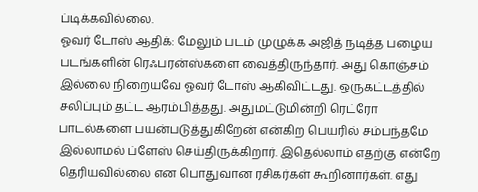ப்டிக்கவில்லை.
ஓவர் டோஸ் ஆதிக்: மேலும் படம் முழுக்க அஜித் நடித்த பழைய படங்களின் ரெஃபரன்ஸ்களை வைத்திருந்தார். அது கொஞ்சம் இல்லை நிறையவே ஓவர் டோஸ் ஆகிவிட்டது. ஒருகட்டத்தில் சலிப்பும் தட்ட ஆரம்பித்தது. அதுமட்டுமின்றி ரெட்ரோ பாடல்களை பயன்படுத்துகிறேன் என்கிற பெயரில் சம்பந்தமே இல்லாமல் ப்ளேஸ் செய்திருக்கிறார். இதெல்லாம் எதற்கு என்றே தெரியவில்லை என பொதுவான ரசிகர்கள் கூறினார்கள். எது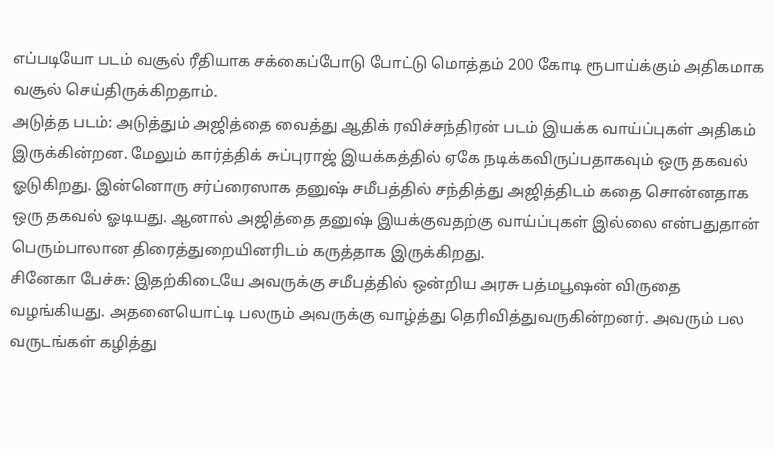எப்படியோ படம் வசூல் ரீதியாக சக்கைப்போடு போட்டு மொத்தம் 200 கோடி ரூபாய்க்கும் அதிகமாக வசூல் செய்திருக்கிறதாம்.
அடுத்த படம்: அடுத்தும் அஜித்தை வைத்து ஆதிக் ரவிச்சந்திரன் படம் இயக்க வாய்ப்புகள் அதிகம் இருக்கின்றன. மேலும் கார்த்திக் சுப்புராஜ் இயக்கத்தில் ஏகே நடிக்கவிருப்பதாகவும் ஒரு தகவல் ஓடுகிறது. இன்னொரு சர்ப்ரைஸாக தனுஷ் சமீபத்தில் சந்தித்து அஜித்திடம் கதை சொன்னதாக ஒரு தகவல் ஓடியது. ஆனால் அஜித்தை தனுஷ் இயக்குவதற்கு வாய்ப்புகள் இல்லை என்பதுதான் பெரும்பாலான திரைத்துறையினரிடம் கருத்தாக இருக்கிறது.
சினேகா பேச்சு: இதற்கிடையே அவருக்கு சமீபத்தில் ஒன்றிய அரசு பத்மபூஷன் விருதை வழங்கியது. அதனையொட்டி பலரும் அவருக்கு வாழ்த்து தெரிவித்துவருகின்றனர். அவரும் பல வருடங்கள் கழித்து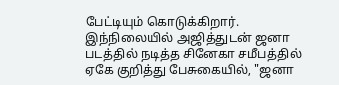பேட்டியும் கொடுக்கிறார். இந்நிலையில் அஜித்துடன் ஜனா படத்தில் நடித்த சினேகா சமீபத்தில் ஏகே குறித்து பேசுகையில், "ஜனா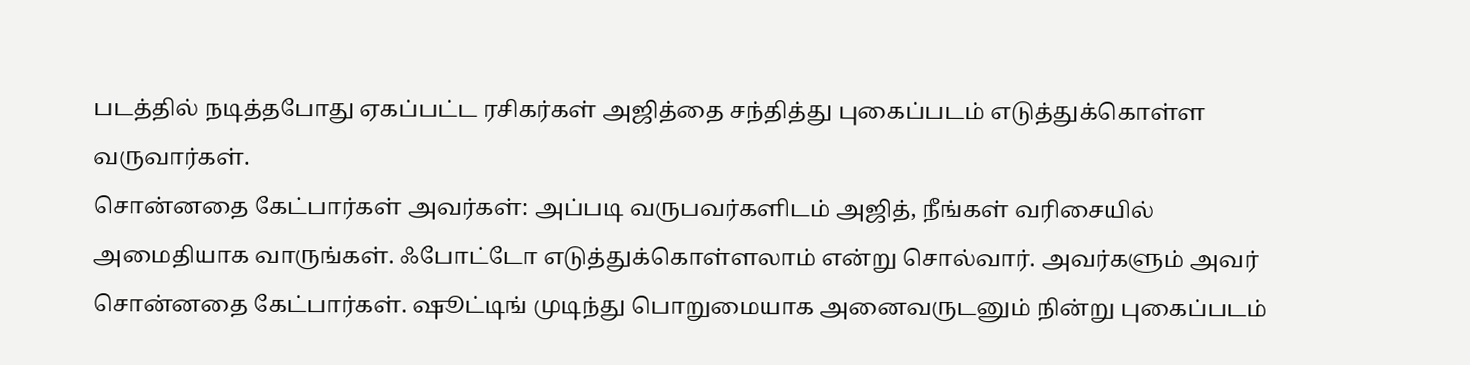படத்தில் நடித்தபோது ஏகப்பட்ட ரசிகர்கள் அஜித்தை சந்தித்து புகைப்படம் எடுத்துக்கொள்ள வருவார்கள்.
சொன்னதை கேட்பார்கள் அவர்கள்: அப்படி வருபவர்களிடம் அஜித், நீங்கள் வரிசையில் அமைதியாக வாருங்கள். ஃபோட்டோ எடுத்துக்கொள்ளலாம் என்று சொல்வார். அவர்களும் அவர் சொன்னதை கேட்பார்கள். ஷூட்டிங் முடிந்து பொறுமையாக அனைவருடனும் நின்று புகைப்படம்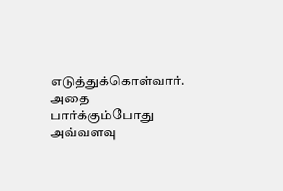எடுத்துக்கொள்வார். அதை பார்க்கும்போது அவ்வளவு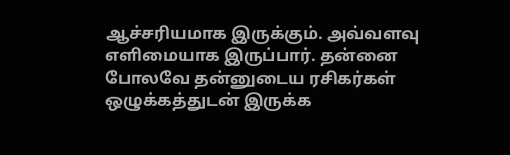ஆச்சரியமாக இருக்கும். அவ்வளவு எளிமையாக இருப்பார். தன்னை போலவே தன்னுடைய ரசிகர்கள் ஒழுக்கத்துடன் இருக்க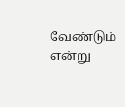வேண்டும் என்று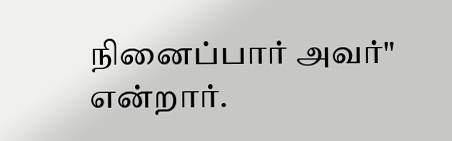நினைப்பார் அவர்" என்றார்.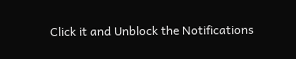Click it and Unblock the Notifications